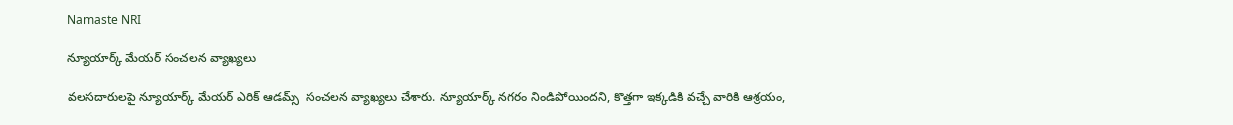Namaste NRI

న్యూయార్క్ మేయర్ సంచలన వ్యాఖ్యలు

వలసదారులపై న్యూయార్క్‌ మేయర్ ఎరిక్ ఆడమ్స్  సంచలన వ్యాఖ్యలు చేశారు. న్యూయార్క్ నగరం నిండిపోయిందని, కొత్తగా ఇక్కడికి వచ్చే వారికి ఆశ్రయం,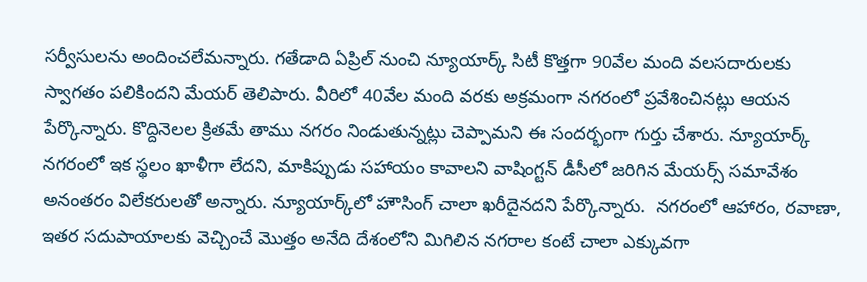సర్వీసులను అందించలేమన్నారు. గతేడాది ఏప్రిల్ నుంచి న్యూయార్క్ సిటీ కొత్తగా 90వేల మంది వలసదారులకు స్వాగతం పలికిందని మేయర్ తెలిపారు. వీరిలో 40వేల మంది వరకు అక్రమంగా నగరంలో ప్రవేశించినట్లు ఆయన పేర్కొన్నారు. కొద్దినెలల క్రితమే తాము నగరం నిండుతున్నట్లు చెప్పామని ఈ సందర్భంగా గుర్తు చేశారు. న్యూయార్క్ నగరంలో ఇక స్థలం ఖాళీగా లేదని, మాకిప్పుడు సహాయం కావాలని వాషింగ్టన్ డీసీలో జరిగిన మేయర్స్ సమావేశం అనంతరం విలేకరులతో అన్నారు. న్యూయార్క్‌లో హౌసింగ్ చాలా ఖరీదైనదని పేర్కొన్నారు.  నగరంలో ఆహారం, రవాణా, ఇతర సదుపాయాలకు వెచ్చించే మొత్తం అనేది దేశంలోని మిగిలిన నగరాల కంటే చాలా ఎక్కువగా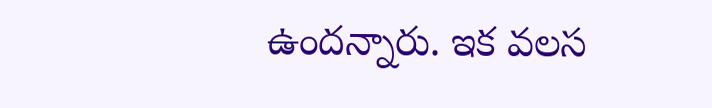ఉందన్నారు. ఇక వలస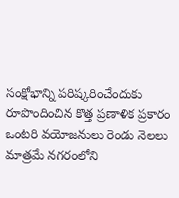సంక్షోభాన్ని పరిష్కరించేందుకు రూపొందించిన కొత్త ప్రణాళిక ప్రకారం ఒంటరి వయోజనులు రెండు నెలలు మాత్రమే నగరంలోని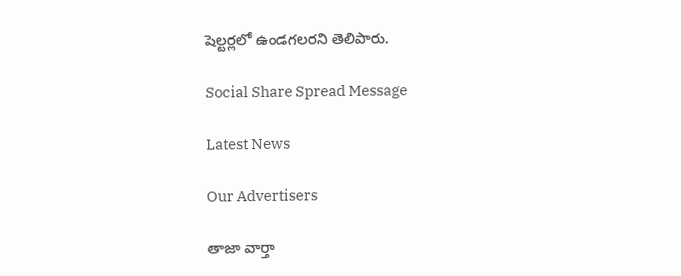షెల్టర్లలో ఉండగలరని తెలిపారు.

Social Share Spread Message

Latest News

Our Advertisers

తాజా వార్తా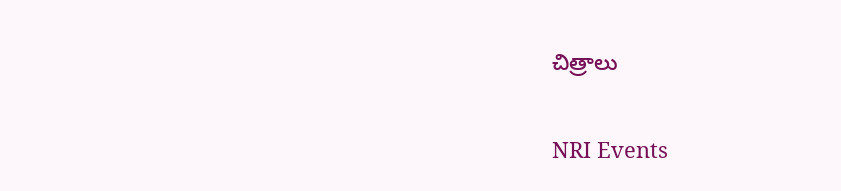చిత్రాలు

NRI Events